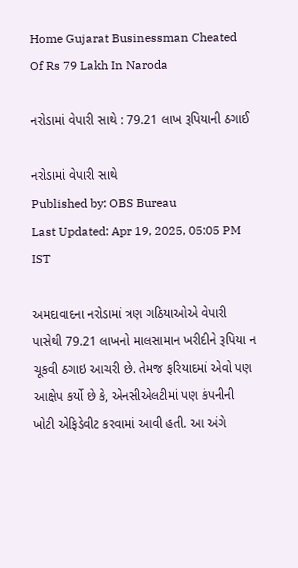Home Gujarat Businessman Cheated Of Rs 79 Lakh In Naroda

નરોડામાં વેપારી સાથે : 79.21 લાખ રૂપિયાની ઠગાઈ

નરોડામાં વેપારી સાથે
Published by: OBS Bureau
Last Updated: Apr 19, 2025, 05:05 PM IST

અમદાવાદના નરોડામાં ત્રણ ગઠિયાઓએ વેપારી પાસેથી 79.21 લાખનો માલસામાન ખરીદીને રૂપિયા ન ચૂકવી ઠગાઇ આચરી છે. તેમજ ફરિયાદમાં એવો પણ આક્ષેપ કર્યો છે કે, એનસીએલટીમાં પણ કંપનીની ખોટી એફિડેવીટ કરવામાં આવી હતી. આ અંગે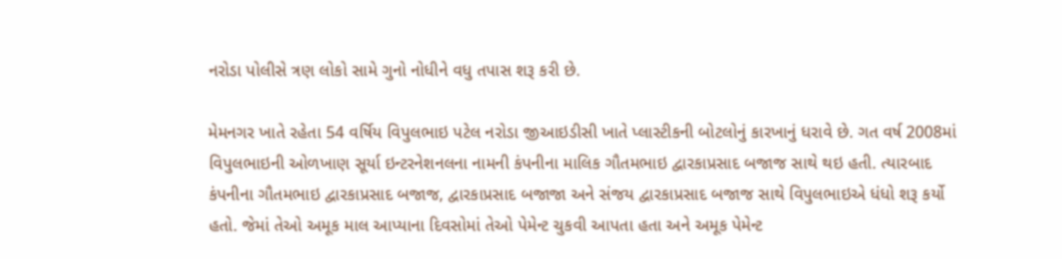નરોડા પોલીસે ત્રણ લોકો સામે ગુનો નોધીને વધુ તપાસ શરૂ કરી છે.

મેમનગર ખાતે રહેતા 54 વર્ષિય વિપુલભાઇ પટેલ નરોડા જીઆઇડીસી ખાતે પ્લાસ્ટીકની બોટલોનું કારખાનું ધરાવે છે. ગત વર્ષ 2008માં વિપુલભાઇની ઓળખાણ સૂર્યા ઇન્ટરનેશનલના નામની કંપનીના માલિક ગૌતમભાઇ દ્વારકાપ્રસાદ બજાજ સાથે થઇ હતી. ત્યારબાદ કંપનીના ગૌતમભાઇ દ્વારકાપ્રસાદ બજાજ, દ્વારકાપ્રસાદ બજાજા અને સંજય દ્વારકાપ્રસાદ બજાજ સાથે વિપુલભાઇએ ધંધો શરૂ કર્યો હતો. જેમાં તેઓ અમૂક માલ આપ્યાના દિવસોમાં તેઓ પેમેન્ટ ચુકવી આપતા હતા અને અમૂક પેમેન્ટ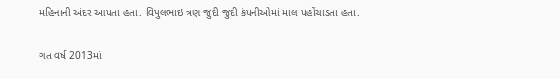મહિનાની અંદર આપતા હતા. વિપુલભાઇ ત્રણ જુદી જુદી કંપનીઓમાં માલ પહોંચાડતા હતા.

ગત વર્ષ 2013માં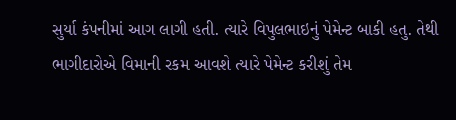સુર્યા કંપનીમાં આગ લાગી હતી. ત્યારે વિપુલભાઇનું પેમેન્ટ બાકી હતુ. તેથી ભાગીદારોએ વિમાની રકમ આવશે ત્યારે પેમેન્ટ કરીશું તેમ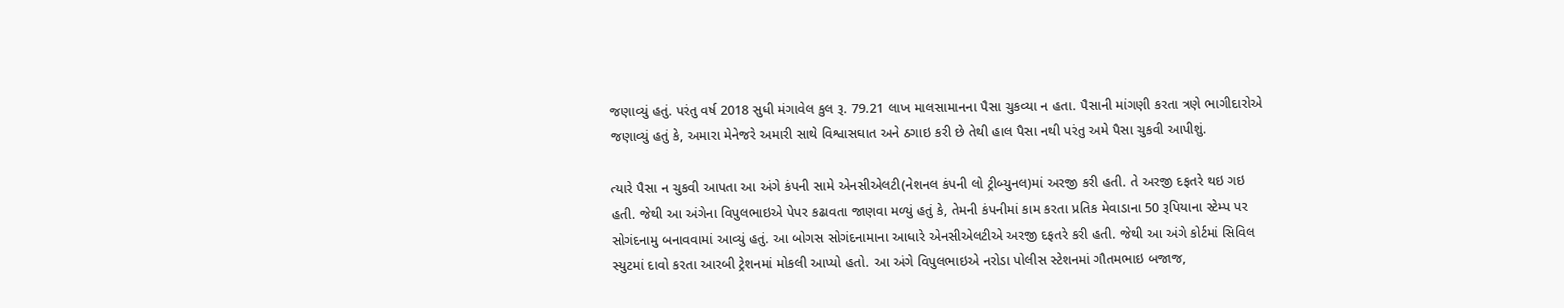જણાવ્યું હતું. પરંતુ વર્ષ 2018 સુધી મંગાવેલ કુલ રૂ. 79.21 લાખ માલસામાનના પૈસા ચુકવ્યા ન હતા. પૈસાની માંગણી કરતા ત્રણે ભાગીદારોએ જણાવ્યું હતું કે, અમારા મેનેજરે અમારી સાથે વિશ્વાસઘાત અને ઠગાઇ કરી છે તેથી હાલ પૈસા નથી પરંતુ અમે પૈસા ચુકવી આપીશું.

ત્યારે પૈસા ન ચુકવી આપતા આ અંગે કંપની સામે એનસીએલટી(નેશનલ કંપની લો ટ્રીબ્યુનલ)માં અરજી કરી હતી. તે અરજી દફતરે થઇ ગઇ હતી. જેથી આ અંગેના વિપુલભાઇએ પેપર કઢાવતા જાણવા મળ્યું હતું કે, તેમની કંપનીમાં કામ કરતા પ્રતિક મેવાડાના 50 રૂપિયાના સ્ટેમ્પ પર સોગંદનામુ બનાવવામાં આવ્યું હતું. આ બોગસ સોગંદનામાના આધારે એનસીએલટીએ અરજી દફતરે કરી હતી. જેથી આ અંગે કોર્ટમાં સિવિલ સ્યુટમાં દાવો કરતા આરબી ટ્રેશનમાં મોકલી આપ્યો હતો. આ અંગે વિપુલભાઇએ નરોડા પોલીસ સ્ટેશનમાં ગૌતમભાઇ બજાજ,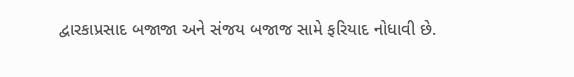દ્વારકાપ્રસાદ બજાજા અને સંજય બજાજ સામે ફરિયાદ નોધાવી છે.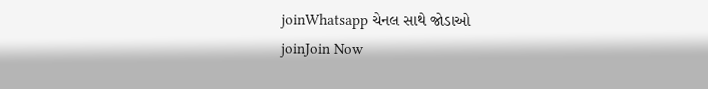joinWhatsapp ચેનલ સાથે જોડાઓ
joinJoin Now